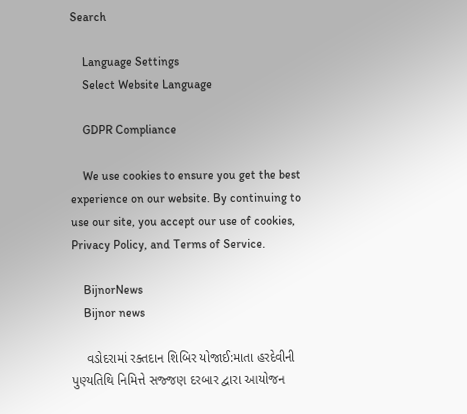Search

    Language Settings
    Select Website Language

    GDPR Compliance

    We use cookies to ensure you get the best experience on our website. By continuing to use our site, you accept our use of cookies, Privacy Policy, and Terms of Service.

    BijnorNews
    Bijnor news

    વડોદરામાં રક્તદાન શિબિર યોજાઈ:માતા હરદેવીની પુણ્યતિથિ નિમિત્તે સજ્જણ દરબાર દ્વારા આયોજન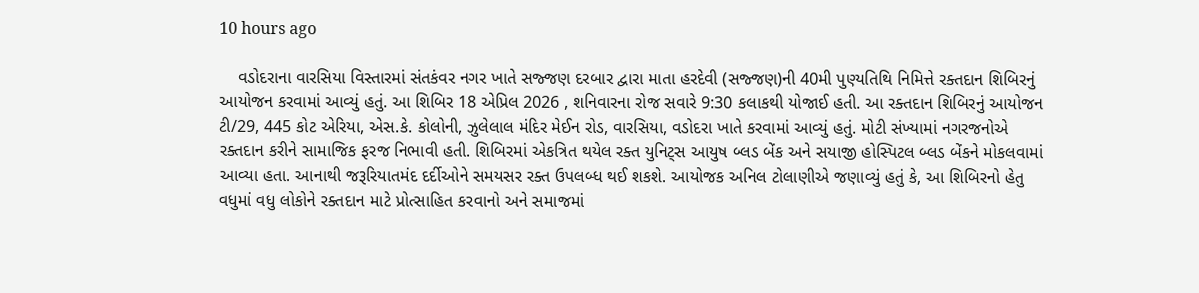10 hours ago

    વડોદરાના વારસિયા વિસ્તારમાં સંતકંવર નગર ખાતે સજ્જણ દરબાર દ્વારા માતા હરદેવી (સજ્જણ)ની 40મી પુણ્યતિથિ નિમિત્તે રક્તદાન શિબિરનું આયોજન કરવામાં આવ્યું હતું. આ શિબિર 18 એપ્રિલ 2026 , શનિવારના રોજ સવારે 9:30 કલાકથી યોજાઈ હતી. આ રક્તદાન શિબિરનું આયોજન ટી/29, 445 કોટ એરિયા, એસ.કે. કોલોની, ઝુલેલાલ મંદિર મેઈન રોડ, વારસિયા, વડોદરા ખાતે કરવામાં આવ્યું હતું. મોટી સંખ્યામાં નગરજનોએ રક્તદાન કરીને સામાજિક ફરજ નિભાવી હતી. શિબિરમાં એકત્રિત થયેલ રક્ત યુનિટ્સ આયુષ બ્લડ બેંક અને સયાજી હોસ્પિટલ બ્લડ બેંકને મોકલવામાં આવ્યા હતા. આનાથી જરૂરિયાતમંદ દર્દીઓને સમયસર રક્ત ઉપલબ્ધ થઈ શકશે. આયોજક અનિલ ટોલાણીએ જણાવ્યું હતું કે, આ શિબિરનો હેતુ વધુમાં વધુ લોકોને રક્તદાન માટે પ્રોત્સાહિત કરવાનો અને સમાજમાં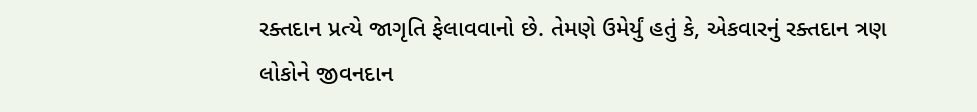રક્તદાન પ્રત્યે જાગૃતિ ફેલાવવાનો છે. તેમણે ઉમેર્યું હતું કે, એકવારનું રક્તદાન ત્રણ લોકોને જીવનદાન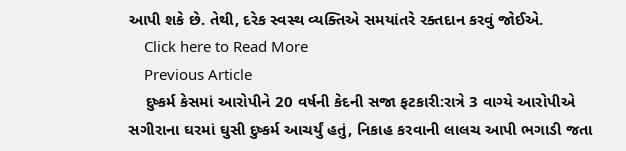આપી શકે છે. તેથી, દરેક સ્વસ્થ વ્યક્તિએ સમયાંતરે રક્તદાન કરવું જોઈએ.
    Click here to Read More
    Previous Article
    દુષ્કર્મ કેસમાં આરોપીને 20 વર્ષની કેદની સજા ફટકારી:રાત્રે 3 વાગ્યે આરોપીએ સગીરાના ઘરમાં ઘુસી દુષ્કર્મ આચર્યું હતું, નિકાહ કરવાની લાલચ આપી ભગાડી જતા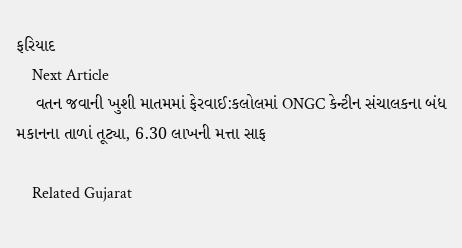ફરિયાદ
    Next Article
    વતન જવાની ખુશી માતમમાં ફેરવાઈ:કલોલમાં ONGC કેન્ટીન સંચાલકના બંધ મકાનના તાળાં તૂટ્યા, 6.30 લાખની મત્તા સાફ

    Related Gujarat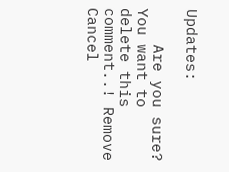Updates:

    Are you sure? You want to delete this comment..! Remove Cancel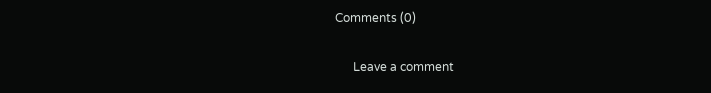Comments (0)

      Leave a comment